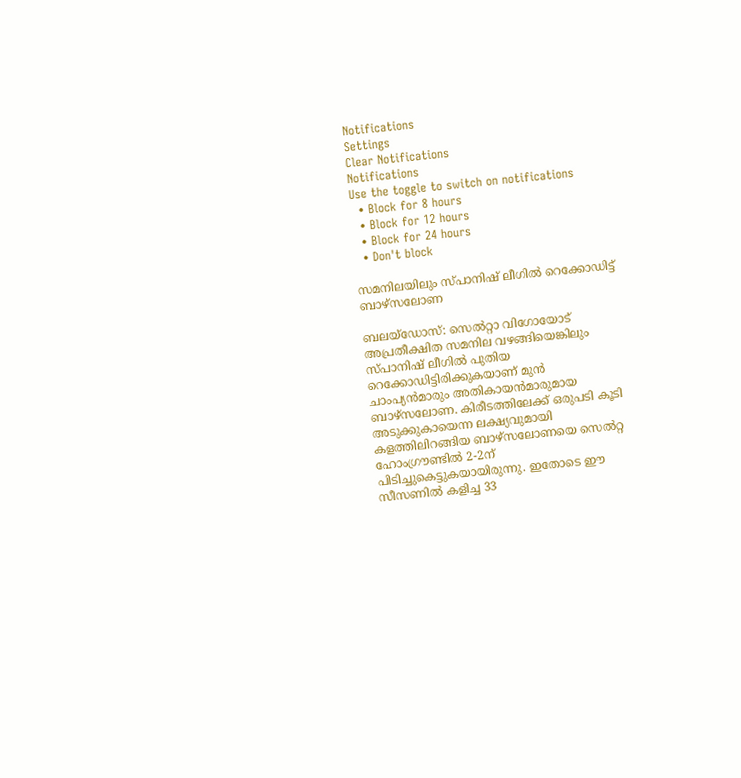Notifications
Settings
Clear Notifications
Notifications
Use the toggle to switch on notifications
  • Block for 8 hours
  • Block for 12 hours
  • Block for 24 hours
  • Don't block

സമനിലയിലും സ്പാനിഷ് ലീഗില്‍ റെക്കോഡിട്ട് ബാഴ്‌സലോണ

ബലയ്‌ഡോസ്: സെല്‍റ്റാ വിഗോയോട് അപ്രതീക്ഷിത സമനില വഴങ്ങിയെങ്കിലും സ്പാനിഷ് ലീഗില്‍ പുതിയ റെക്കോഡിട്ടിരിക്കുകയാണ് മുന്‍ ചാംപ്യന്‍മാരും അതികായന്‍മാരുമായ ബാഴ്‌സലോണ. കിരീടത്തിലേക്ക് ഒരുപടി കൂടി അടുക്കുകായെന്ന ലക്ഷ്യവുമായി കളത്തിലിറങ്ങിയ ബാഴ്‌സലോണയെ സെല്‍റ്റ ഹോംഗ്രൗണ്ടില്‍ 2-2ന് പിടിച്ചുകെട്ടുകയായിരുന്നു. ഇതോടെ ഈ സീസണില്‍ കളിച്ച 33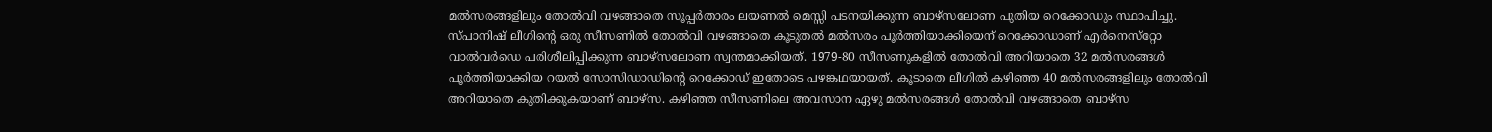മല്‍സരങ്ങളിലും തോല്‍വി വഴങ്ങാതെ സൂപ്പര്‍താരം ലയണല്‍ മെസ്സി പടനയിക്കുന്ന ബാഴ്‌സലോണ പുതിയ റെക്കോഡും സ്ഥാപിച്ചു. സ്പാനിഷ് ലീഗിന്റെ ഒരു സീസണില്‍ തോല്‍വി വഴങ്ങാതെ കൂടുതല്‍ മല്‍സരം പൂര്‍ത്തിയാക്കിയെന് റെക്കോഡാണ് എര്‍നെസ്‌റ്റോ വാല്‍വര്‍ഡെ പരിശീലിപ്പിക്കുന്ന ബാഴ്‌സലോണ സ്വന്തമാക്കിയത്. 1979-80 സീസണുകളില്‍ തോല്‍വി അറിയാതെ 32 മല്‍സരങ്ങള്‍ പൂര്‍ത്തിയാക്കിയ റയല്‍ സോസിഡാഡിന്റെ റെക്കോഡ് ഇതോടെ പഴങ്കഥയായത്. കൂടാതെ ലീഗില്‍ കഴിഞ്ഞ 40 മല്‍സരങ്ങളിലും തോല്‍വി അറിയാതെ കുതിക്കുകയാണ് ബാഴ്‌സ. കഴിഞ്ഞ സീസണിലെ അവസാന ഏഴു മല്‍സരങ്ങള്‍ തോല്‍വി വഴങ്ങാതെ ബാഴ്‌സ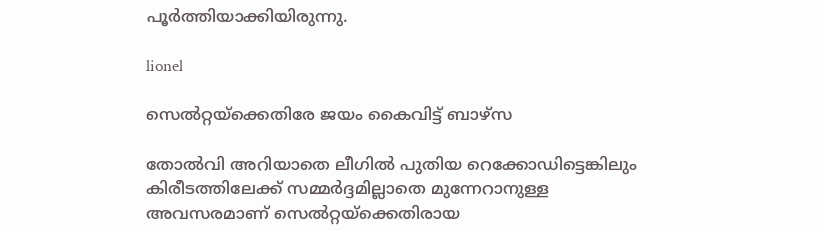പൂര്‍ത്തിയാക്കിയിരുന്നു.

lionel

സെല്‍റ്റയ്‌ക്കെതിരേ ജയം കൈവിട്ട് ബാഴ്‌സ

തോല്‍വി അറിയാതെ ലീഗില്‍ പുതിയ റെക്കോഡിട്ടെങ്കിലും കിരീടത്തിലേക്ക് സമ്മര്‍ദ്ദമില്ലാതെ മുന്നേറാനുള്ള അവസരമാണ് സെല്‍റ്റയ്‌ക്കെതിരായ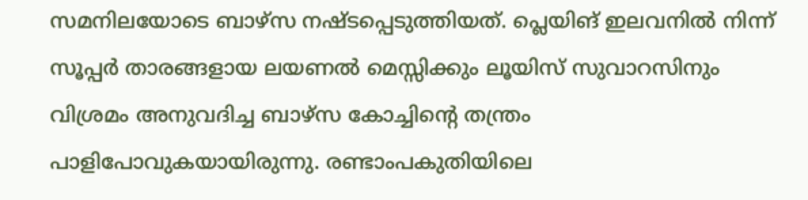സമനിലയോടെ ബാഴ്‌സ നഷ്ടപ്പെടുത്തിയത്. പ്ലെയിങ് ഇലവനില്‍ നിന്ന് സൂപ്പര്‍ താരങ്ങളായ ലയണല്‍ മെസ്സിക്കും ലൂയിസ് സുവാറസിനും വിശ്രമം അനുവദിച്ച ബാഴ്‌സ കോച്ചിന്റെ തന്ത്രം പാളിപോവുകയായിരുന്നു. രണ്ടാംപകുതിയിലെ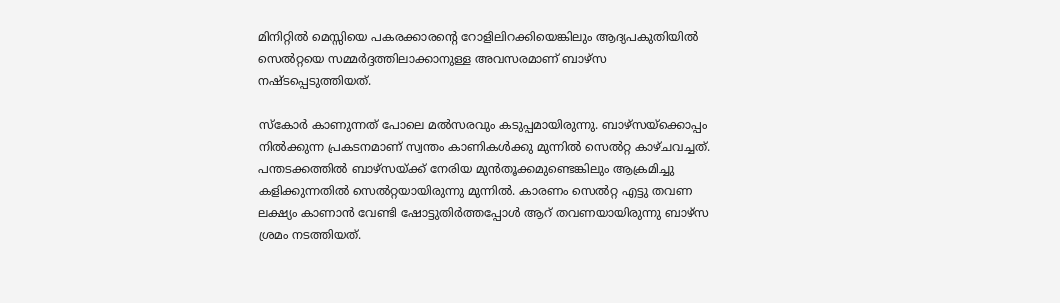മിനിറ്റില്‍ മെസ്സിയെ പകരക്കാരന്റെ റോളിലിറക്കിയെങ്കിലും ആദ്യപകുതിയില്‍ സെല്‍റ്റയെ സമ്മര്‍ദ്ദത്തിലാക്കാനുള്ള അവസരമാണ് ബാഴ്‌സ നഷ്ടപ്പെടുത്തിയത്.

സ്‌കോര്‍ കാണുന്നത് പോലെ മല്‍സരവും കടുപ്പമായിരുന്നു. ബാഴ്‌സയ്‌ക്കൊപ്പം നില്‍ക്കുന്ന പ്രകടനമാണ് സ്വന്തം കാണികള്‍ക്കു മുന്നില്‍ സെല്‍റ്റ കാഴ്ചവച്ചത്. പന്തടക്കത്തില്‍ ബാഴ്‌സയ്ക്ക് നേരിയ മുന്‍തൂക്കമുണ്ടെങ്കിലും ആക്രമിച്ചു കളിക്കുന്നതില്‍ സെല്‍റ്റയായിരുന്നു മുന്നില്‍. കാരണം സെല്‍റ്റ എട്ടു തവണ ലക്ഷ്യം കാണാന്‍ വേണ്ടി ഷോട്ടുതിര്‍ത്തപ്പോള്‍ ആറ് തവണയായിരുന്നു ബാഴ്‌സ ശ്രമം നടത്തിയത്.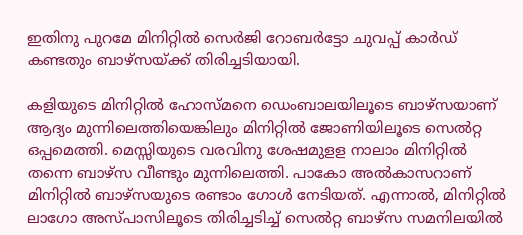ഇതിനു പുറമേ മിനിറ്റില്‍ സെര്‍ജി റോബര്‍ട്ടോ ചുവപ്പ് കാര്‍ഡ് കണ്ടതും ബാഴ്‌സയ്ക്ക് തിരിച്ചടിയായി.

കളിയുടെ മിനിറ്റില്‍ ഹോസ്മനെ ഡെംബാലയിലൂടെ ബാഴ്‌സയാണ് ആദ്യം മുന്നിലെത്തിയെങ്കിലും മിനിറ്റില്‍ ജോണിയിലൂടെ സെല്‍റ്റ ഒപ്പമെത്തി. മെസ്സിയുടെ വരവിനു ശേഷമുളള നാലാം മിനിറ്റില്‍ തന്നെ ബാഴ്‌സ വീണ്ടും മുന്നിലെത്തി. പാകോ അല്‍കാസറാണ് മിനിറ്റില്‍ ബാഴ്‌സയുടെ രണ്ടാം ഗോള്‍ നേടിയത്. എന്നാല്‍, മിനിറ്റില്‍ ലാഗോ അസ്പാസിലൂടെ തിരിച്ചടിച്ച് സെല്‍റ്റ ബാഴ്‌സ സമനിലയില്‍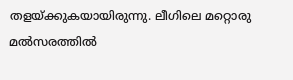തളയ്ക്കുകയായിരുന്നു. ലീഗിലെ മറ്റൊരു മല്‍സരത്തില്‍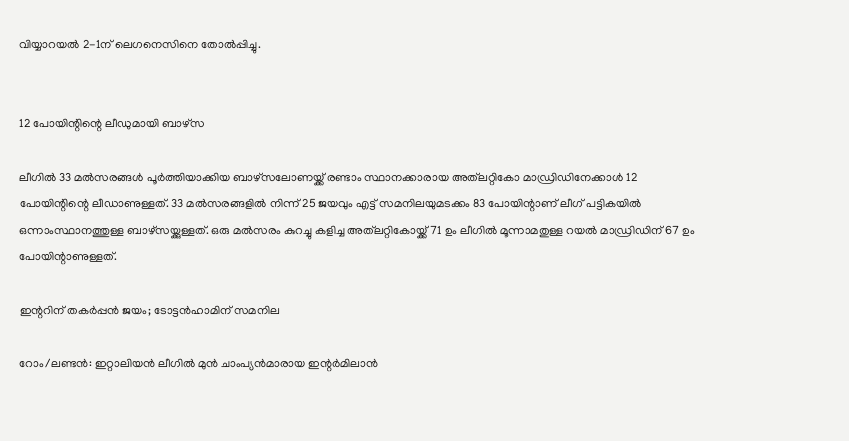വിയ്യാറയല്‍ 2-1ന് ലെഗനെസിനെ തോല്‍പ്പിച്ചു.


12 പോയിന്റിന്റെ ലീഡുമായി ബാഴ്‌സ

ലീഗില്‍ 33 മല്‍സരങ്ങള്‍ പൂര്‍ത്തിയാക്കിയ ബാഴ്‌സലോണയ്ക്ക് രണ്ടാം സ്ഥാനക്കാരായ അത്‌ലറ്റികോ മാഡ്രിഡിനേക്കാള്‍ 12 പോയിന്റിന്റെ ലീഡാണുള്ളത്. 33 മല്‍സരങ്ങളില്‍ നിന്ന് 25 ജയവും എട്ട് സമനിലയുമടക്കം 83 പോയിന്റാണ് ലീഗ് പട്ടികയില്‍ ഒന്നാംസ്ഥാനത്തുള്ള ബാഴ്‌സയ്ക്കുള്ളത്. ഒരു മല്‍സരം കുറച്ചു കളിച്ച അത്‌ലറ്റികോയ്ക്ക് 71 ഉം ലീഗില്‍ മൂന്നാമതുള്ള റയല്‍ മാഡ്രിഡിന് 67 ഉം പോയിന്റാണുള്ളത്.

ഇന്ററിന് തകര്‍പ്പന്‍ ജയം; ടോട്ടന്‍ഹാമിന് സമനില

റോം/ലണ്ടന്‍: ഇറ്റാലിയന്‍ ലീഗില്‍ മുന്‍ ചാംപ്യന്‍മാരായ ഇന്റര്‍മിലാന്‍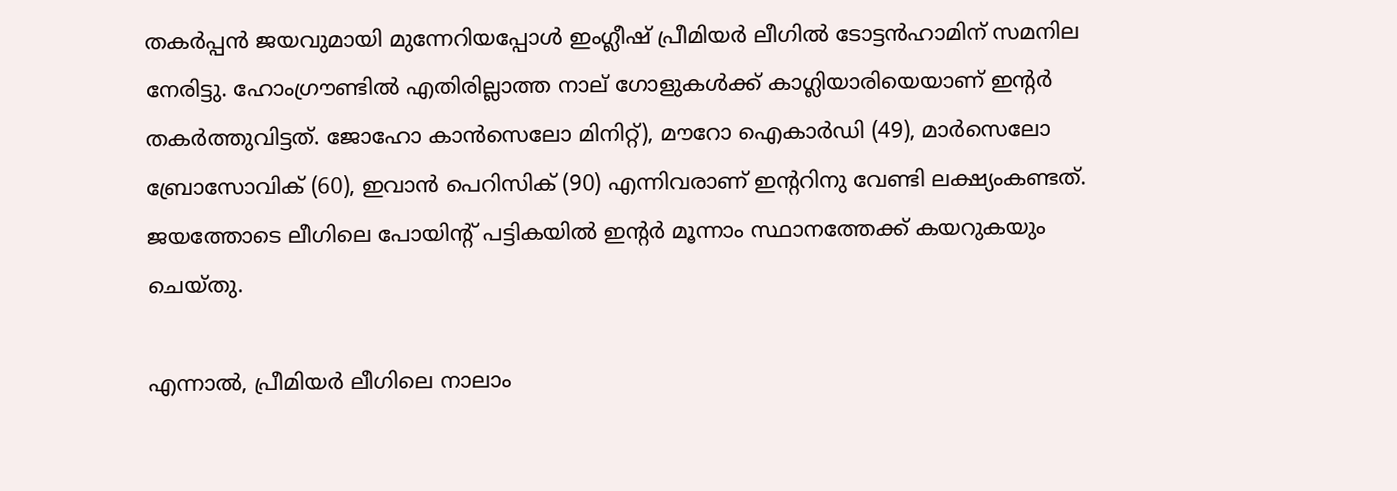തകര്‍പ്പന്‍ ജയവുമായി മുന്നേറിയപ്പോള്‍ ഇംഗ്ലീഷ് പ്രീമിയര്‍ ലീഗില്‍ ടോട്ടന്‍ഹാമിന് സമനില നേരിട്ടു. ഹോംഗ്രൗണ്ടില്‍ എതിരില്ലാത്ത നാല് ഗോളുകള്‍ക്ക് കാഗ്ലിയാരിയെയാണ് ഇന്റര്‍ തകര്‍ത്തുവിട്ടത്. ജോഹോ കാന്‍സെലോ മിനിറ്റ്), മൗറോ ഐകാര്‍ഡി (49), മാര്‍സെലോ ബ്രോസോവിക് (60), ഇവാന്‍ പെറിസിക് (90) എന്നിവരാണ് ഇന്ററിനു വേണ്ടി ലക്ഷ്യംകണ്ടത്. ജയത്തോടെ ലീഗിലെ പോയിന്റ് പട്ടികയില്‍ ഇന്റര്‍ മൂന്നാം സ്ഥാനത്തേക്ക് കയറുകയും ചെയ്തു.

എന്നാല്‍, പ്രീമിയര്‍ ലീഗിലെ നാലാം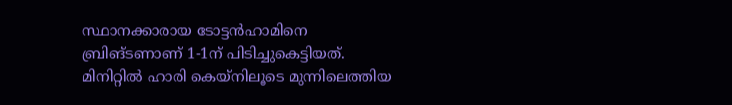സ്ഥാനക്കാരായ ടോട്ടന്‍ഹാമിനെ ബ്രിങ്ടണാണ് 1-1ന് പിടിച്ചുകെട്ടിയത്. മിനിറ്റില്‍ ഹാരി കെയ്‌നിലൂടെ മുന്നിലെത്തിയ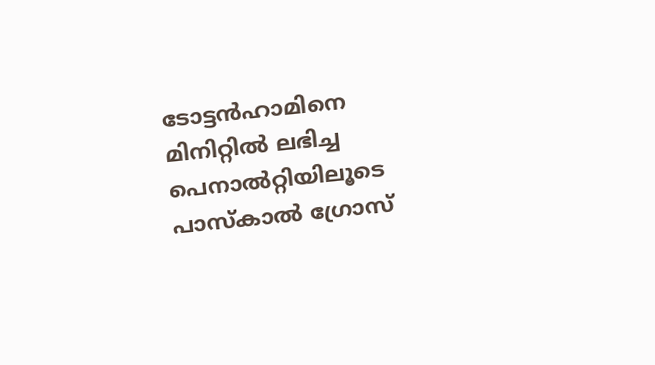ടോട്ടന്‍ഹാമിനെ മിനിറ്റില്‍ ലഭിച്ച പെനാല്‍റ്റിയിലൂടെ പാസ്‌കാല്‍ ഗ്രോസ്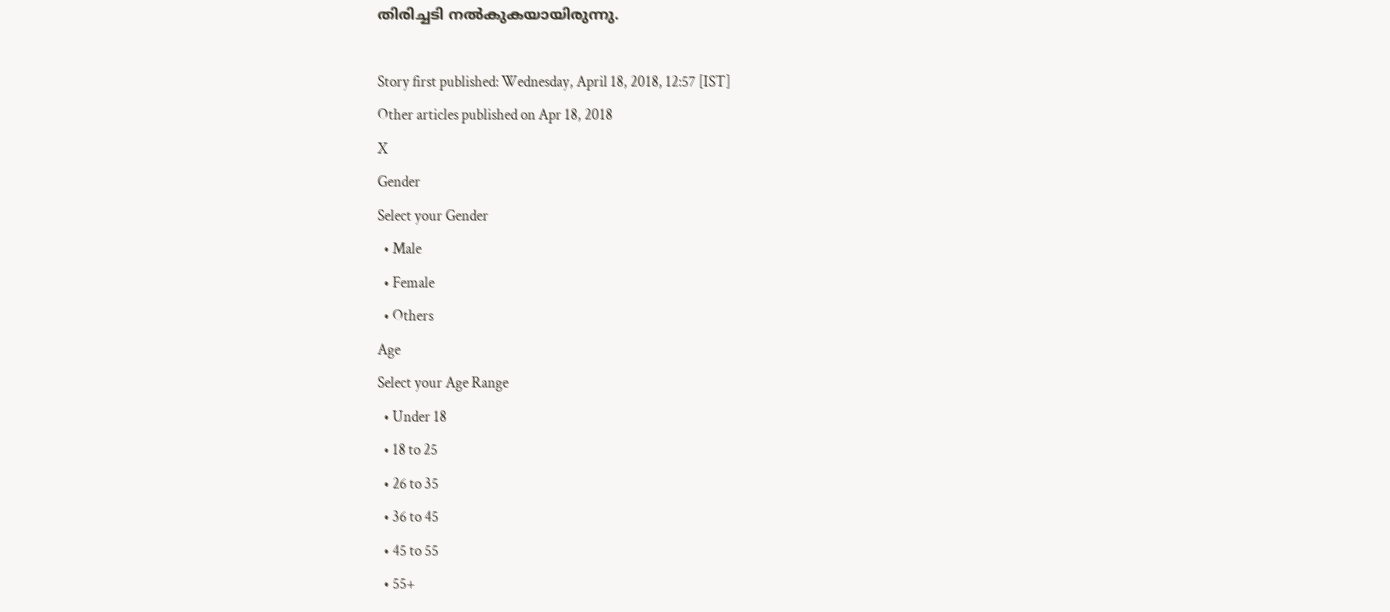തിരിച്ചടി നല്‍കുകയായിരുന്നു.

Story first published: Wednesday, April 18, 2018, 12:57 [IST]
Other articles published on Apr 18, 2018
X
Gender
Select your Gender
  • Male
  • Female
  • Others
Age
Select your Age Range
  • Under 18
  • 18 to 25
  • 26 to 35
  • 36 to 45
  • 45 to 55
  • 55+